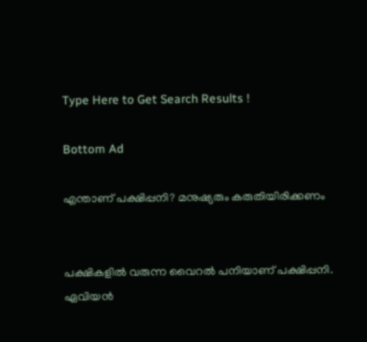Type Here to Get Search Results !

Bottom Ad

എന്താണ് പക്ഷിപ്പനി? മനുഷ്യരും കരുതിയിരിക്കണം


പക്ഷികളില്‍ വരുന്ന വൈറല്‍ പനിയാണ് പക്ഷിപ്പനി. ഏവിയന്‍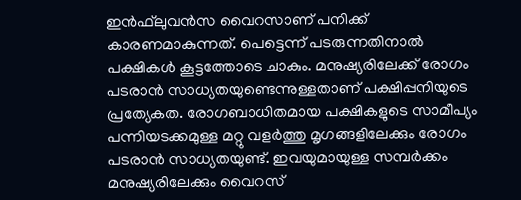ഇന്‍ഫ്‌ലുവന്‍സ വൈറസാണ് പനിക്ക് കാരണമാകുന്നത്. പെട്ടെന്ന് പടരുന്നതിനാല്‍ പക്ഷികള്‍ കൂട്ടത്തോടെ ചാകും. മനുഷ്യരിലേക്ക് രോഗം പടരാന്‍ സാധ്യതയുണ്ടെന്നുള്ളതാണ് പക്ഷിപ്പനിയുടെ പ്രത്യേകത. രോഗബാധിതമായ പക്ഷികളുടെ സാമീപ്യം പന്നിയടക്കമുള്ള മറ്റു വളര്‍ത്തു മൃഗങ്ങളിലേക്കും രോഗം പടരാന്‍ സാധ്യതയുണ്ട്. ഇവയുമായുള്ള സമ്പര്‍ക്കം മനുഷ്യരിലേക്കും വൈറസ്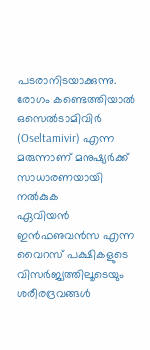പടരാനിടയാക്കുന്നു. രോഗം കണ്ടെത്തിയാല്‍
ഒസെല്‍ടാമിവിര്‍ (Oseltamivir) എന്ന മരുന്നാണ് മനുഷ്യര്‍ക്ക് സാധാരണയായി നല്‍കുക
ഏവിയന്‍ ഇന്‍ഫഌവന്‍സ എന്ന വൈറസ് പക്ഷികളുടെ വിസര്‍ജ്യത്തിലൂടെയും ശരീരദ്രവങ്ങള്‍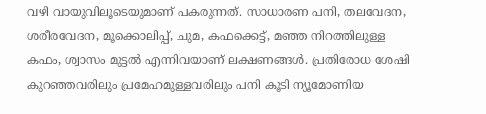വഴി വായുവിലൂടെയുമാണ് പകരുന്നത്. സാധാരണ പനി, തലവേദന, ശരീരവേദന, മൂക്കൊലിപ്പ്, ചുമ, കഫക്കെട്ട്, മഞ്ഞ നിറത്തിലുള്ള കഫം, ശ്വാസം മുട്ടല്‍ എന്നിവയാണ് ലക്ഷണങ്ങള്‍. പ്രതിരോധ ശേഷി കുറഞ്ഞവരിലും പ്രമേഹമുള്ളവരിലും പനി കൂടി ന്യൂമോണിയ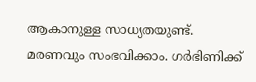ആകാനുള്ള സാധ്യതയുണ്ട്. മരണവും സംഭവിക്കാം. ഗര്‍ഭിണിക്ക്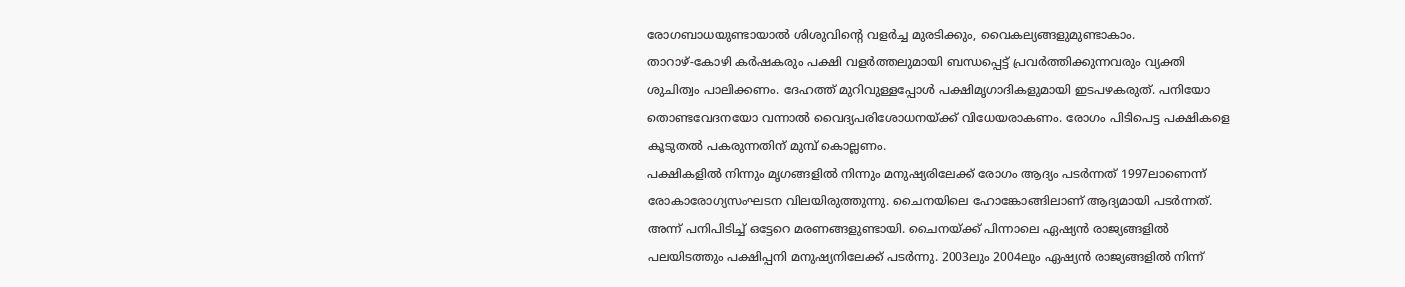രോഗബാധയുണ്ടായാല്‍ ശിശുവിന്റെ വളര്‍ച്ച മുരടിക്കും, വൈകല്യങ്ങളുമുണ്ടാകാം.
താറാഴ്-കോഴി കര്‍ഷകരും പക്ഷി വളര്‍ത്തലുമായി ബന്ധപ്പെട്ട് പ്രവര്‍ത്തിക്കുന്നവരും വ്യക്തി ശുചിത്വം പാലിക്കണം. ദേഹത്ത് മുറിവുള്ളപ്പോള്‍ പക്ഷിമൃഗാദികളുമായി ഇടപഴകരുത്. പനിയോ തൊണ്ടവേദനയോ വന്നാല്‍ വൈദ്യപരിശോധനയ്ക്ക് വിധേയരാകണം. രോഗം പിടിപെട്ട പക്ഷികളെ കൂടുതല്‍ പകരുന്നതിന് മുമ്പ് കൊല്ലണം.
പക്ഷികളില്‍ നിന്നും മൃഗങ്ങളില്‍ നിന്നും മനുഷ്യരിലേക്ക് രോഗം ആദ്യം പടര്‍ന്നത് 1997ലാണെന്ന് രോകാരോഗ്യസംഘടന വിലയിരുത്തുന്നു. ചൈനയിലെ ഹോങ്കോങ്ങിലാണ് ആദ്യമായി പടര്‍ന്നത്. അന്ന് പനിപിടിച്ച് ഒട്ടേറെ മരണങ്ങളുണ്ടായി. ചൈനയ്ക്ക് പിന്നാലെ ഏഷ്യന്‍ രാജ്യങ്ങളില്‍ പലയിടത്തും പക്ഷിപ്പനി മനുഷ്യനിലേക്ക് പടര്‍ന്നു. 2003ലും 2004ലും ഏഷ്യന്‍ രാജ്യങ്ങളില്‍ നിന്ന്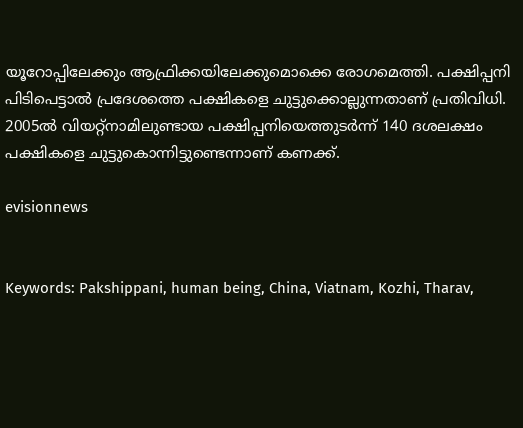യൂറോപ്പിലേക്കും ആഫ്രിക്കയിലേക്കുമൊക്കെ രോഗമെത്തി. പക്ഷിപ്പനി പിടിപെട്ടാല്‍ പ്രദേശത്തെ പക്ഷികളെ ചുട്ടുക്കൊല്ലുന്നതാണ് പ്രതിവിധി. 2005ല്‍ വിയറ്റ്‌നാമിലുണ്ടായ പക്ഷിപ്പനിയെത്തുടര്‍ന്ന് 140 ദശലക്ഷം പക്ഷികളെ ചുട്ടുകൊന്നിട്ടുണ്ടെന്നാണ് കണക്ക്.

evisionnews


Keywords: Pakshippani, human being, China, Viatnam, Kozhi, Tharav,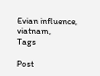Evian influence, viatnam,
Tags

Post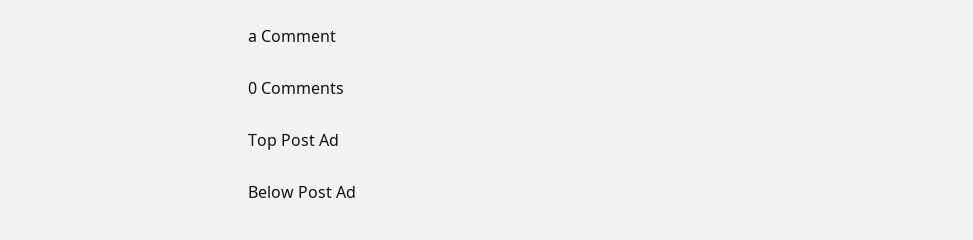a Comment

0 Comments

Top Post Ad

Below Post Ad